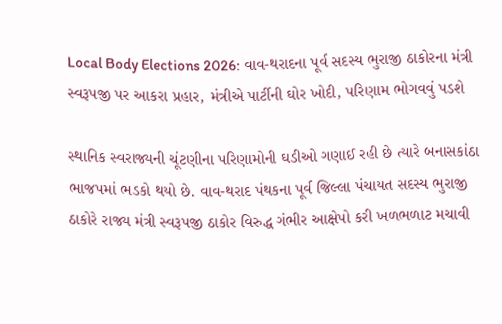Local Body Elections 2026: વાવ-થરાદના પૂર્વ સદસ્ય ભુરાજી ઠાકોરના મંત્રી સ્વરૂપજી પર આકરા પ્રહાર, મંત્રીએ પાર્ટીની ઘોર ખોદી, પરિણામ ભોગવવું પડશે

સ્થાનિક સ્વરાજ્યની ચૂંટણીના પરિણામોની ઘડીઓ ગણાઈ રહી છે ત્યારે બનાસકાંઠા ભાજપમાં ભડકો થયો છે. વાવ-થરાદ પંથકના પૂર્વ જિલ્લા પંચાયત સદસ્ય ભુરાજી ઠાકોરે રાજ્ય મંત્રી સ્વરૂપજી ઠાકોર વિરુદ્ધ ગંભીર આક્ષેપો કરી ખળભળાટ મચાવી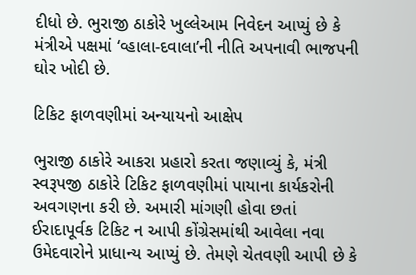દીધો છે. ભુરાજી ઠાકોરે ખુલ્લેઆમ નિવેદન આપ્યું છે કે મંત્રીએ પક્ષમાં ‘વ્હાલા-દવાલા’ની નીતિ અપનાવી ભાજપની ઘોર ખોદી છે.

ટિકિટ ફાળવણીમાં અન્યાયનો આક્ષેપ

ભુરાજી ઠાકોરે આકરા પ્રહારો કરતા જણાવ્યું કે, મંત્રી સ્વરૂપજી ઠાકોરે ટિકિટ ફાળવણીમાં પાયાના કાર્યકરોની અવગણના કરી છે. અમારી માંગણી હોવા છતાં ઈરાદાપૂર્વક ટિકિટ ન આપી કોંગ્રેસમાંથી આવેલા નવા ઉમેદવારોને પ્રાધાન્ય આપ્યું છે. તેમણે ચેતવણી આપી છે કે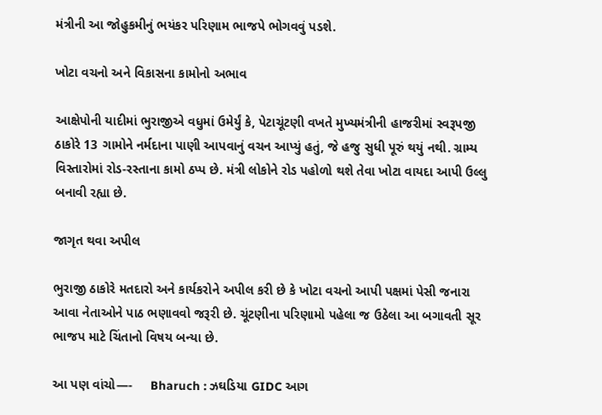મંત્રીની આ જોહુકમીનું ભયંકર પરિણામ ભાજપે ભોગવવું પડશે.

ખોટા વચનો અને વિકાસના કામોનો અભાવ

આક્ષેપોની યાદીમાં ભુરાજીએ વધુમાં ઉમેર્યું કે, પેટાચૂંટણી વખતે મુખ્યમંત્રીની હાજરીમાં સ્વરૂપજી ઠાકોરે 13 ગામોને નર્મદાના પાણી આપવાનું વચન આપ્યું હતું, જે હજુ સુધી પૂરું થયું નથી. ગ્રામ્ય વિસ્તારોમાં રોડ-રસ્તાના કામો ઠપ્પ છે. મંત્રી લોકોને રોડ પહોળો થશે તેવા ખોટા વાયદા આપી ઉલ્લુ બનાવી રહ્યા છે.

જાગૃત થવા અપીલ

ભુરાજી ઠાકોરે મતદારો અને કાર્યકરોને અપીલ કરી છે કે ખોટા વચનો આપી પક્ષમાં પેસી જનારા આવા નેતાઓને પાઠ ભણાવવો જરૂરી છે. ચૂંટણીના પરિણામો પહેલા જ ઉઠેલા આ બગાવતી સૂર ભાજપ માટે ચિંતાનો વિષય બન્યા છે.

આ પણ વાંચો—-     Bharuch : ઝઘડિયા GIDC આગ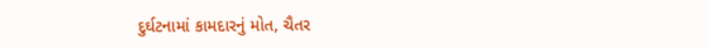દુર્ઘટનામાં કામદારનું મોત, ચૈતર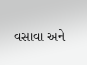વસાવા અને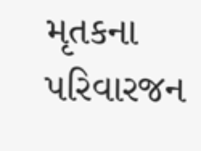મૃતકના પરિવારજન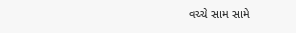વચ્ચે સામ સામે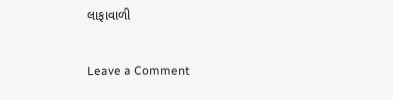લાફાવાળી

Leave a Comment